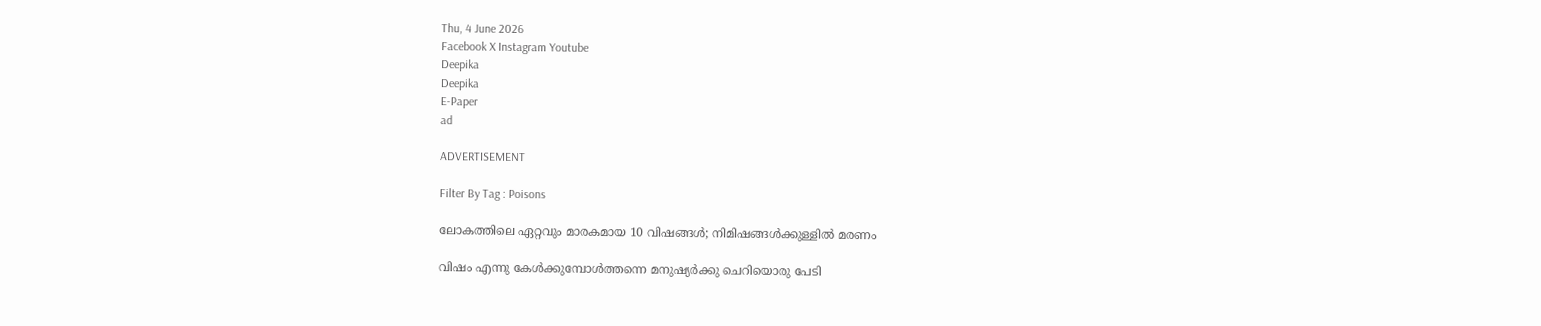Thu, 4 June 2026
Facebook X Instagram Youtube
Deepika
Deepika
E-Paper
ad

ADVERTISEMENT

Filter By Tag : Poisons

ലോകത്തിലെ ഏറ്റവും മാരകമായ 10 വിഷങ്ങൾ; നിമിഷങ്ങൾക്കുള്ളിൽ മരണം

വിഷം എന്നു കേൾക്കുമ്പോൾത്തന്നെ മനുഷ്യർക്കു ചെറിയൊരു പേടി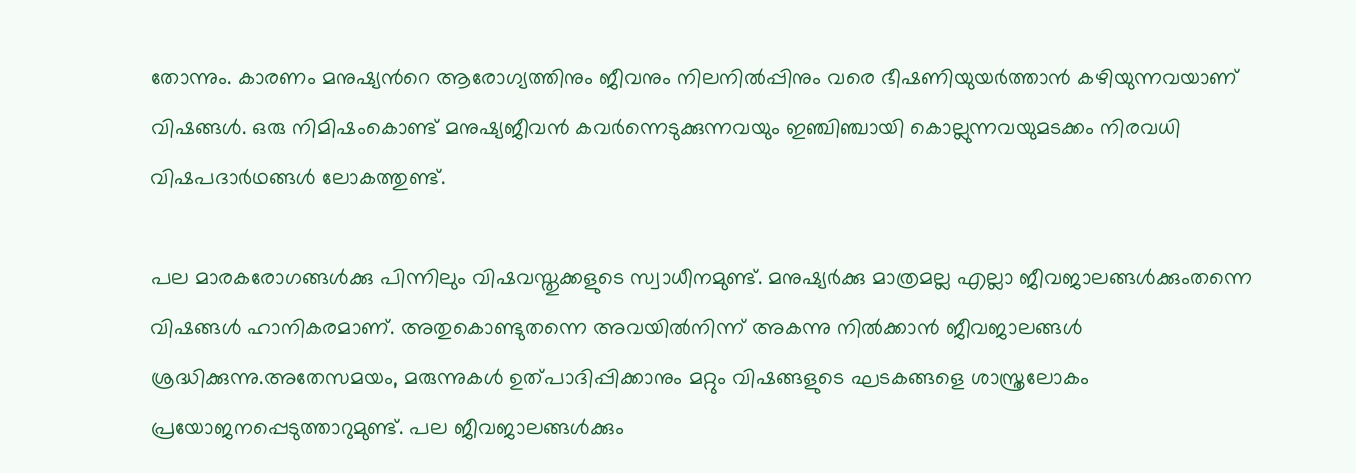തോന്നും. കാരണം മനുഷ്യന്‍റെ ആരോഗ്യത്തിനും ജീവനും നിലനിൽപ്പിനും വരെ ഭീഷണിയുയർത്താൻ കഴിയുന്നവയാണ് വിഷ‍ങ്ങൾ. ഒരു നിമിഷംകൊണ്ട് മനുഷ്യജീവൻ കവർന്നെടുക്കുന്നവയും ഇഞ്ചിഞ്ചായി കൊല്ലുന്നവയുമടക്കം നിരവധി വിഷപദാർഥങ്ങൾ ലോകത്തുണ്ട്.

പല മാരകരോഗങ്ങൾക്കു പിന്നിലും വിഷവസ്തുക്കളുടെ സ്വാധീനമുണ്ട്. മനുഷ്യർക്കു മാത്രമല്ല എല്ലാ ജീവജാലങ്ങൾക്കുംതന്നെ വിഷ‍ങ്ങൾ ഹാനികരമാണ്. അതുകൊണ്ടുതന്നെ അവയിൽനിന്ന് അകന്നു നിൽക്കാൻ ജീവജാലങ്ങൾ ശ്രദ്ധിക്കുന്നു.അതേസമയം, മരുന്നുകൾ ഉത്പാദിപ്പിക്കാനും മറ്റും വിഷ‍ങ്ങളുടെ ഘടകങ്ങളെ ശാസ്ത്രലോകം പ്രയോജനപ്പെടുത്താറുമുണ്ട്. പല ജീവജാലങ്ങൾക്കും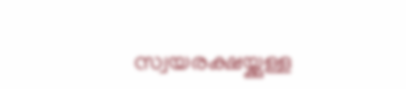സ്വയരക്ഷയ്ക്കുള്ള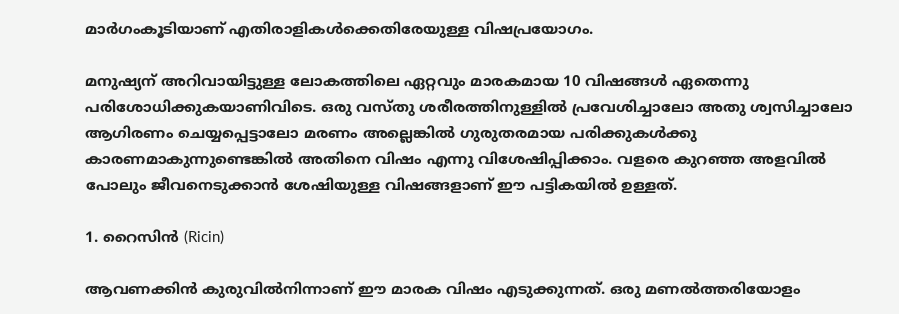മാർഗംകൂടിയാണ് എതിരാളികൾക്കെതിരേയുള്ള വിഷപ്രയോഗം.

മനുഷ്യന് അറിവായിട്ടുള്ള ലോകത്തിലെ ഏറ്റവും മാരകമായ 10 വിഷ‍ങ്ങൾ ഏതെന്നു പരിശോധിക്കുകയാണിവിടെ. ഒരു വസ്തു ശരീരത്തിനുള്ളിൽ പ്രവേശിച്ചാലോ അതു ശ്വസിച്ചാലോ ആഗിരണം ചെയ്യപ്പെട്ടാലോ മരണം അല്ലെങ്കിൽ ഗുരുതരമായ പരിക്കുകൾക്കു കാരണമാകുന്നുണ്ടെങ്കിൽ അതിനെ വിഷം എന്നു വിശേഷിപ്പിക്കാം. വളരെ കുറഞ്ഞ അളവിൽ പോലും ജീവനെടുക്കാൻ ശേഷിയുള്ള വിഷങ്ങളാണ് ഈ പട്ടികയിൽ ഉള്ളത്.

1. റൈസിൻ (Ricin)

ആവണക്കിൻ കുരുവിൽനിന്നാണ് ഈ മാരക വിഷം എടുക്കുന്നത്. ഒരു മണൽത്തരിയോളം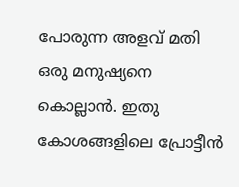പോരുന്ന അളവ് മതി ഒരു മനുഷ്യനെ കൊല്ലാൻ. ഇതു കോശങ്ങളിലെ പ്രോട്ടീൻ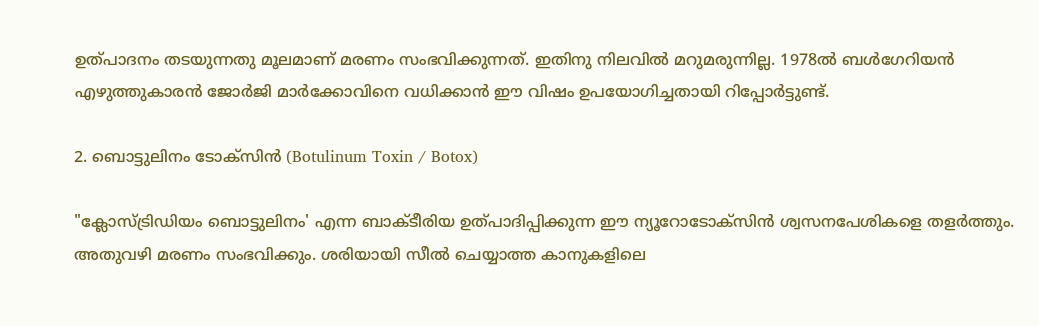ഉത്പാദനം തടയുന്നതു മൂലമാണ് മരണം സംഭവിക്കുന്നത്. ഇതിനു നിലവിൽ മറുമരുന്നില്ല. 1978ൽ ബൾഗേറിയൻ എഴുത്തുകാരൻ ജോർജി മാർക്കോവിനെ വധിക്കാൻ ഈ വിഷം ഉപയോഗിച്ചതായി റിപ്പോർട്ടുണ്ട്.

2. ബൊട്ടുലിനം ടോക്സിൻ (Botulinum Toxin / Botox)

"ക്ലോസ്ട്രിഡിയം ബൊട്ടുലിനം' എന്ന ബാക്ടീരിയ ഉത്പാദിപ്പിക്കുന്ന ഈ ന്യൂറോടോക്സിൻ ശ്വസനപേശികളെ തളർത്തും. അതുവഴി മരണം സംഭവിക്കും. ശരിയായി സീൽ ചെയ്യാത്ത കാനുകളിലെ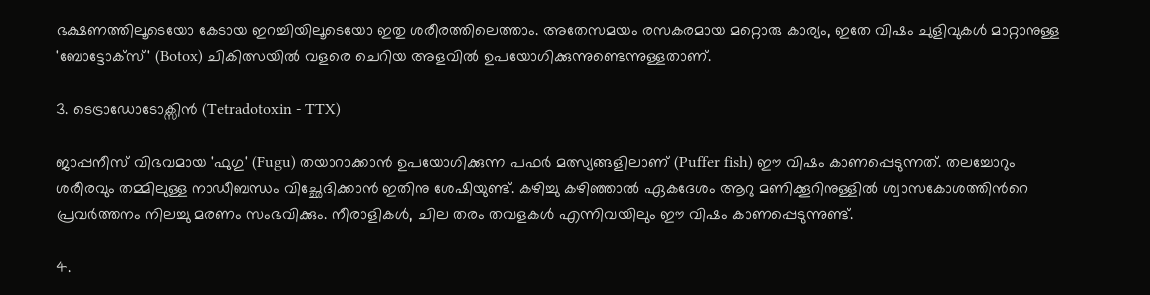ഭക്ഷണത്തിലൂടെയോ കേടായ ഇറച്ചിയിലൂടെയോ ഇതു ശരീരത്തിലെത്താം. അതേസമയം രസകരമായ മറ്റൊരു കാര്യം, ഇതേ വിഷം ചുളിവുകൾ മാറ്റാനുള്ള 'ബോട്ടോക്സ്' (Botox) ചികിത്സയിൽ വളരെ ചെറിയ അളവിൽ ഉപയോഗിക്കുന്നുണ്ടെന്നുള്ളതാണ്.

3. ടെട്രാഡോടോക്സിൻ (Tetradotoxin - TTX)

ജാപ്പനീസ് വിഭവമായ 'ഫുഗു' (Fugu) തയാറാക്കാൻ ഉപയോഗിക്കുന്ന പഫർ മത്സ്യങ്ങളിലാണ് (Puffer fish) ഈ വിഷം കാണപ്പെടുന്നത്. തലച്ചോറും ശരീരവും തമ്മിലുള്ള നാഡീബന്ധം വിച്ഛേദിക്കാൻ ഇതിനു ശേഷിയുണ്ട്. കഴിച്ചു കഴിഞ്ഞാൽ ഏകദേശം ആറു മണിക്കൂറിനുള്ളിൽ ശ്വാസകോശത്തിന്‍റെ പ്രവർത്തനം നിലച്ചു മരണം സംഭവിക്കും. നീരാളികൾ, ചില തരം തവളകൾ എന്നിവയിലും ഈ വിഷം കാണപ്പെടുന്നുണ്ട്.

4.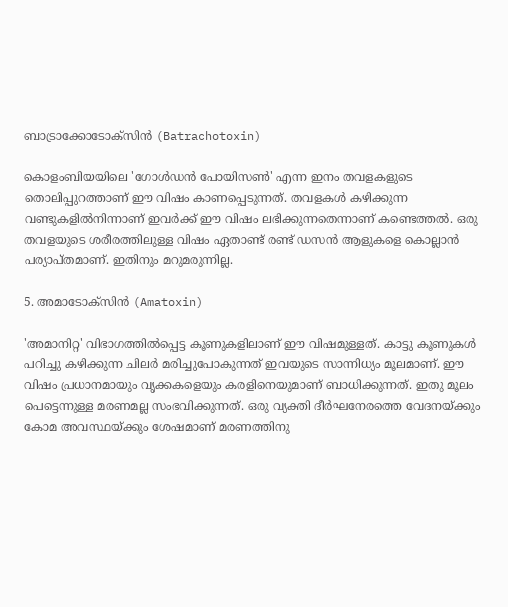ബാട്രാക്കോടോക്സിൻ (Batrachotoxin)

കൊളംബിയയിലെ 'ഗോൾഡൻ പോയിസൺ' എന്ന ഇനം തവളകളുടെ തൊലിപ്പുറത്താണ് ഈ വിഷം കാണപ്പെടുന്നത്. തവളകൾ കഴിക്കുന്ന വണ്ടുകളിൽനിന്നാണ് ഇവർക്ക് ഈ വിഷം ലഭിക്കുന്നതെന്നാണ് കണ്ടെത്തൽ. ഒരു തവളയുടെ ശരീരത്തിലുള്ള വിഷം ഏതാണ്ട് രണ്ട് ഡസൻ ആളുകളെ കൊല്ലാൻ പര്യാപ്തമാണ്. ഇതിനും മറുമരുന്നില്ല.

5. അമാടോക്സിൻ (Amatoxin)

'അമാനിറ്റ' വിഭാഗത്തിൽപ്പെട്ട കൂണുകളിലാണ് ഈ വിഷമുള്ളത്. കാട്ടു കൂണുകൾ പറിച്ചു കഴിക്കുന്ന ചിലർ മരിച്ചുപോകുന്നത് ഇവയുടെ സാന്നിധ്യം മൂലമാണ്. ഈ വിഷം പ്രധാനമായും വൃക്കകളെയും കരളിനെയുമാണ് ബാധിക്കുന്നത്. ഇതു മൂലം പെട്ടെന്നുള്ള മരണമല്ല സംഭവിക്കുന്നത്. ഒരു വ്യക്തി ദീർഘനേരത്തെ വേദനയ്ക്കും കോമ അവസ്ഥയ്ക്കും ശേഷമാണ് മരണത്തിനു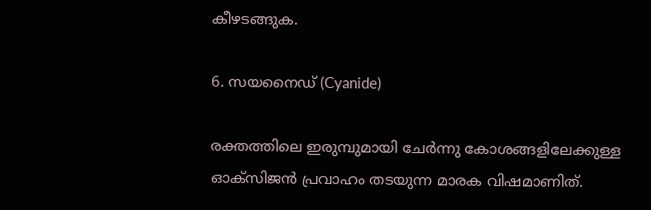കീഴടങ്ങുക.

6. സയനൈഡ് (Cyanide)

രക്തത്തിലെ ഇരുമ്പുമായി ചേർന്നു കോശങ്ങളിലേക്കുള്ള ഓക്സിജൻ പ്രവാഹം തടയുന്ന മാരക വിഷമാണിത്.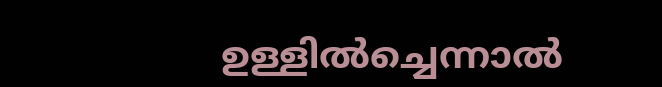ഉള്ളിൽച്ചെന്നാൽ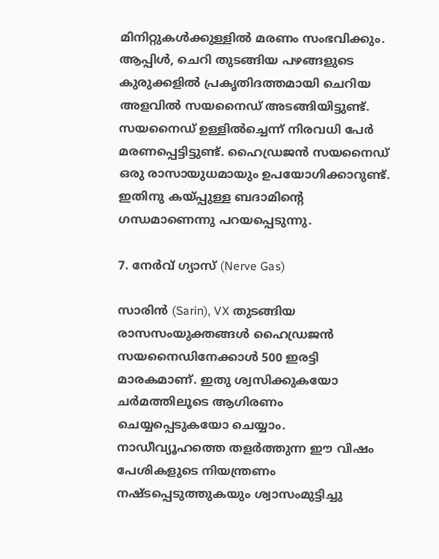മിനിറ്റുകൾക്കുള്ളിൽ മരണം സംഭവിക്കും. ആപ്പിൾ, ചെറി തുടങ്ങിയ പഴങ്ങളുടെ കുരുക്കളിൽ പ്രകൃതിദത്തമായി ചെറിയ അളവിൽ സയനൈഡ് അടങ്ങിയിട്ടുണ്ട്. സയനൈഡ് ഉള്ളിൽച്ചെന്ന് നിരവധി പേർ മരണപ്പെട്ടിട്ടുണ്ട്. ഹൈഡ്രജൻ സയനൈഡ് ഒരു രാസായുധമായും ഉപയോഗിക്കാറുണ്ട്. ഇതിനു കയ്പ്പുള്ള ബദാമിന്‍റെ ഗന്ധമാണെന്നു പറയപ്പെടുന്നു.

7. നേർവ് ഗ്യാസ് (Nerve Gas)

സാരിൻ (Sarin), VX തുടങ്ങിയ രാസസംയുക്തങ്ങൾ ഹൈഡ്രജൻ സയനൈഡിനേക്കാൾ 500 ഇരട്ടി മാരകമാണ്. ഇതു ശ്വസിക്കുകയോ ചർമത്തിലൂടെ ആഗിരണം ചെയ്യപ്പെടുകയോ ചെയ്യാം. നാഡീവ്യൂഹത്തെ തളർത്തുന്ന ഈ വിഷം പേശികളുടെ നിയന്ത്രണം നഷ്ടപ്പെടുത്തുകയും ശ്വാസംമുട്ടിച്ചു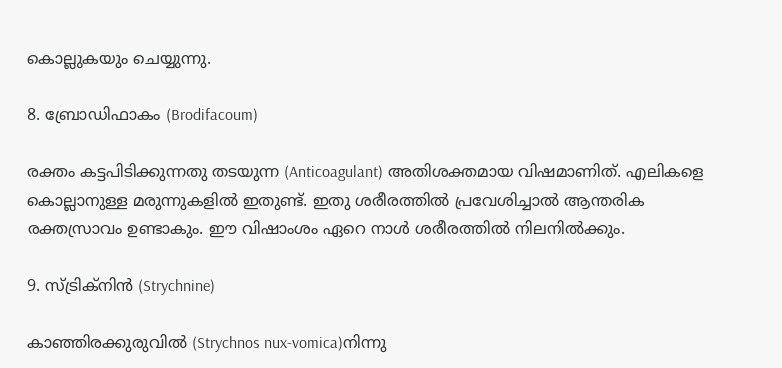കൊല്ലുകയും ചെയ്യുന്നു.

8. ബ്രോഡിഫാകം (Brodifacoum)

രക്തം കട്ടപിടിക്കുന്നതു തടയുന്ന (Anticoagulant) അതിശക്തമായ വിഷമാണിത്. എലികളെ കൊല്ലാനുള്ള മരുന്നുകളിൽ ഇതുണ്ട്. ഇതു ശരീരത്തിൽ പ്രവേശിച്ചാൽ ആന്തരിക രക്തസ്രാവം ഉണ്ടാകും. ഈ വിഷാംശം ഏറെ നാൾ ശരീരത്തിൽ നിലനിൽക്കും.

9. സ്ട്രിക്നിൻ (Strychnine)

കാഞ്ഞിരക്കുരുവിൽ (Strychnos nux-vomica)നിന്നു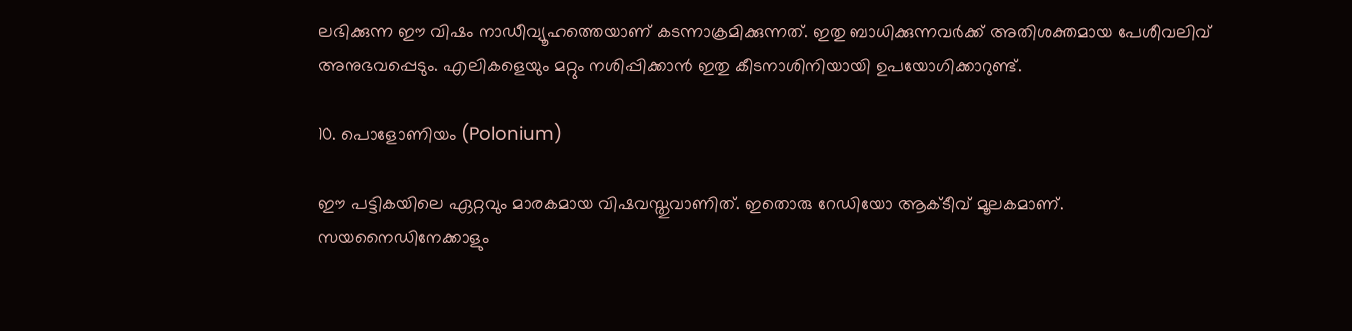ലഭിക്കുന്ന ഈ വിഷം നാഡീവ്യൂഹത്തെയാണ് കടന്നാക്രമിക്കുന്നത്. ഇതു ബാധിക്കുന്നവർക്ക് അതിശക്തമായ പേശീവലിവ് അനുഭവപ്പെടും. എലികളെയും മറ്റും നശിപ്പിക്കാൻ ഇതു കീടനാശിനിയായി ഉപയോഗിക്കാറുണ്ട്.

10. പൊളോണിയം (Polonium)

ഈ പട്ടികയിലെ ഏറ്റവും മാരകമായ വിഷവസ്തുവാണിത്. ഇതൊരു റേഡിയോ ആക്ടീവ് മൂലകമാണ്. സയനൈഡിനേക്കാളും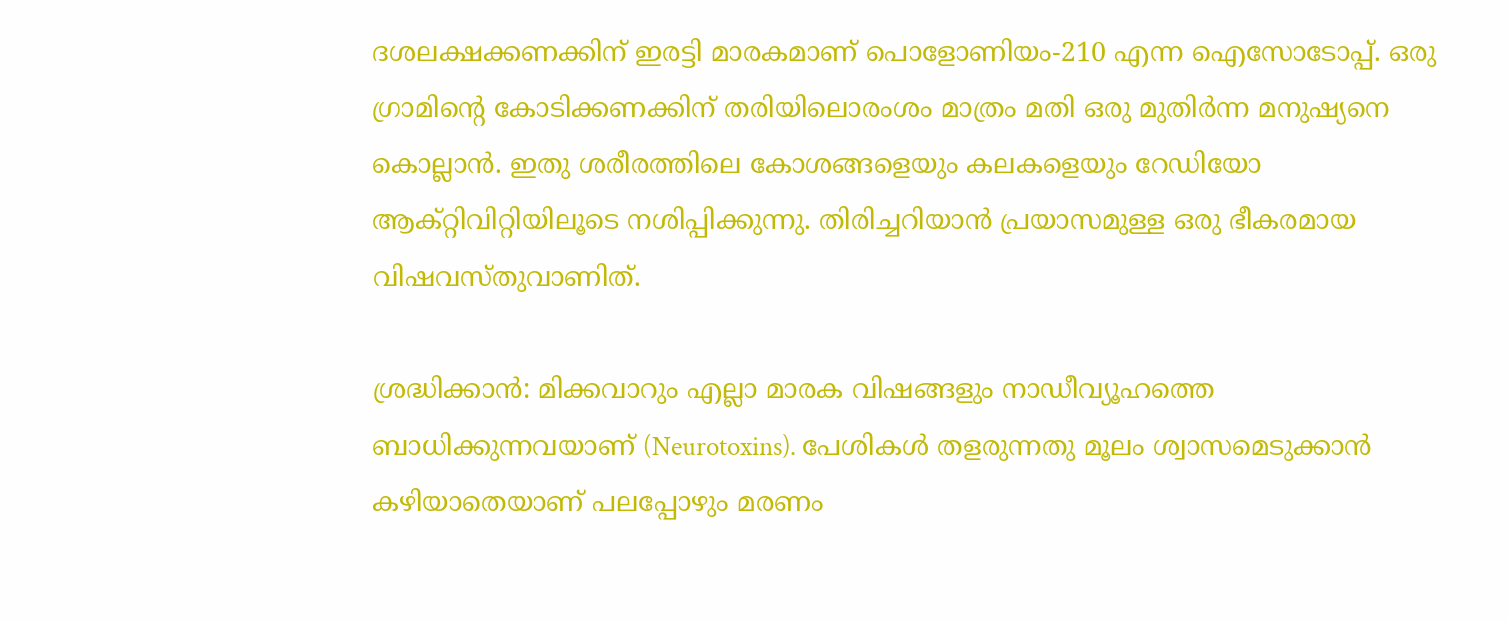ദശലക്ഷക്കണക്കിന് ഇരട്ടി മാരകമാണ് പൊളോണിയം-210 എന്ന ഐസോടോപ്പ്. ഒരു ഗ്രാമിന്‍റെ കോടിക്കണക്കിന് തരിയിലൊരംശം മാത്രം മതി ഒരു മുതിർന്ന മനുഷ്യനെ കൊല്ലാൻ. ഇതു ശരീരത്തിലെ കോശങ്ങളെയും കലകളെയും റേഡിയോ ആക്റ്റിവിറ്റിയിലൂടെ നശിപ്പിക്കുന്നു. തിരിച്ചറിയാൻ പ്രയാസമുള്ള ഒരു ഭീകരമായ വിഷവസ്തുവാണിത്.

ശ്രദ്ധിക്കാൻ: മിക്കവാറും എല്ലാ മാരക വിഷങ്ങളും നാഡീവ്യൂഹത്തെ ബാധിക്കുന്നവയാണ് (Neurotoxins). പേശികൾ തളരുന്നതു മൂലം ശ്വാസമെടുക്കാൻ കഴിയാതെയാണ് പലപ്പോഴും മരണം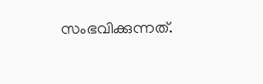സംഭവിക്കുന്നത്.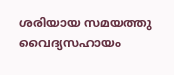ശരിയായ സമയത്തു വൈദ്യസഹായം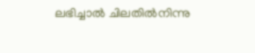ലഭിച്ചാൽ ചിലതിൽനിന്നു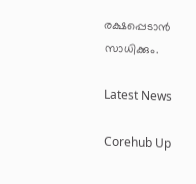രക്ഷപ്പെടാൻ സാധിക്കും.

Latest News

Corehub Up